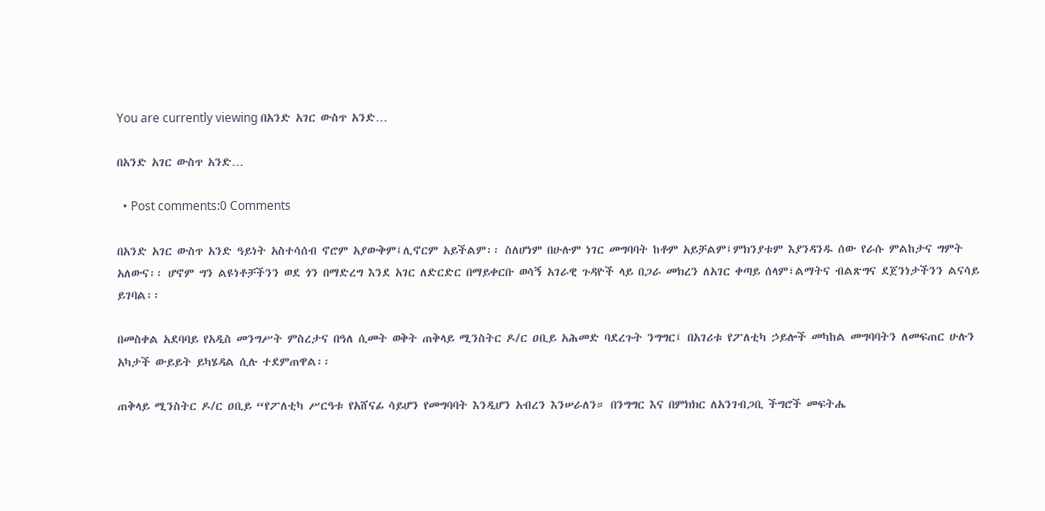You are currently viewing በአንድ አገር ውስጥ አንድ…

በአንድ አገር ውስጥ አንድ…

  • Post comments:0 Comments

በአንድ አገር ውስጥ አንድ ዓይነት አስተሳሰብ ኖሮም አያውቅም፤ሊኖርም አይችልም፡፡ ስለሆነም በሁሉም ነገር መግባባት ከቶም አይቻልም፤ምክንያቱም እያንዳንዱ ሰው የራሱ ምልከታና ግምት አለውና፡፡ ሆኖም ግን ልዩነቶቻችንን ወደ ጎን በማድረግ እንደ አገር ለድርድር በማይቀርቡ ወሳኝ አገራዊ ጉዳዮች ላይ በጋራ መክረን ለአገር ቀጣይ ሰላም፣ልማትና ብልጽግና ደጀንነታችንን ልናሳይ ይገባል፡፡

በመስቀል አደባባይ የአዲስ መንግሥት ምስረታና በዓለ ሲመት ወቅት ጠቅላይ ሚንስትር ዶ/ር ዐቢይ አሕመድ ባደረጉት ንግግር፤ በአገሪቱ የፖለቲካ ኃይሎች መካከል መግባባትን ለመፍጠር ሁሉን አካታች ውይይት ይካሄዳል ሲሉ ተደምጠዋል፡፡

ጠቅላይ ሚንስትር ዶ/ር ዐቢይ “የፖለቲካ ሥርዓቱ የአሸናፊ ሳይሆን የመግባባት እንዲሆን አብረን እንሠራለን። በንግግር እና በምክክር ለአንገብጋቢ ችግሮች መፍትሔ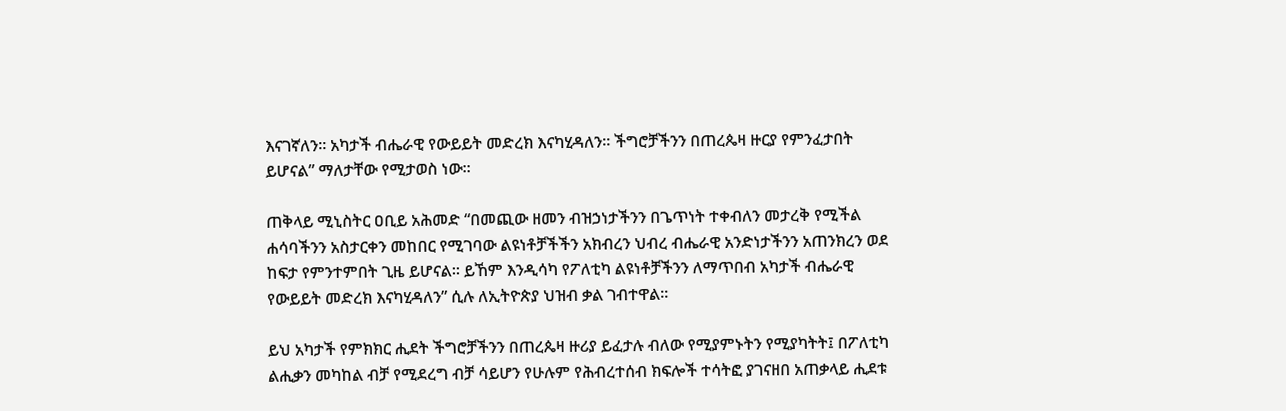እናገኛለን። አካታች ብሔራዊ የውይይት መድረክ እናካሂዳለን። ችግሮቻችንን በጠረጴዛ ዙርያ የምንፈታበት ይሆናል” ማለታቸው የሚታወስ ነው።

ጠቅላይ ሚኒስትር ዐቢይ አሕመድ “በመጪው ዘመን ብዝኃነታችንን በጌጥነት ተቀብለን መታረቅ የሚችል ሐሳባችንን አስታርቀን መከበር የሚገባው ልዩነቶቻችችን አክብረን ህብረ ብሔራዊ አንድነታችንን አጠንክረን ወደ ከፍታ የምንተምበት ጊዜ ይሆናል። ይኸም እንዲሳካ የፖለቲካ ልዩነቶቻችንን ለማጥበብ አካታች ብሔራዊ የውይይት መድረክ እናካሂዳለን” ሲሉ ለኢትዮጵያ ህዝብ ቃል ገብተዋል፡፡

ይህ አካታች የምክክር ሒደት ችግሮቻችንን በጠረጴዛ ዙሪያ ይፈታሉ ብለው የሚያምኑትን የሚያካትት፤ በፖለቲካ ልሒቃን መካከል ብቻ የሚደረግ ብቻ ሳይሆን የሁሉም የሕብረተሰብ ክፍሎች ተሳትፎ ያገናዘበ አጠቃላይ ሒደቱ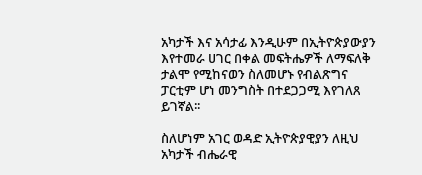አካታች እና አሳታፊ እንዲሁም በኢትዮጵያውያን እየተመራ ሀገር በቀል መፍትሔዎች ለማፍለቅ ታልሞ የሚከናወን ስለመሆኑ የብልጽግና ፓርቲም ሆነ መንግስት በተደጋጋሚ እየገለጸ ይገኛል፡፡

ስለሆነም አገር ወዳድ ኢትዮጵያዊያን ለዚህ አካታች ብሔራዊ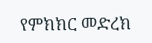የምክክር መድረክ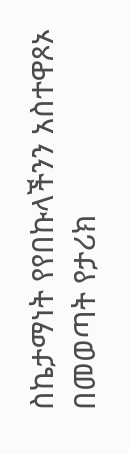ስኬታማነት የየበኩላችንን አስተዋጾኦ በመወጣት የታሪክ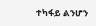ተካፋይ ልንሆን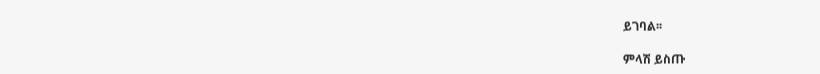ይገባል፡፡

ምላሽ ይስጡ